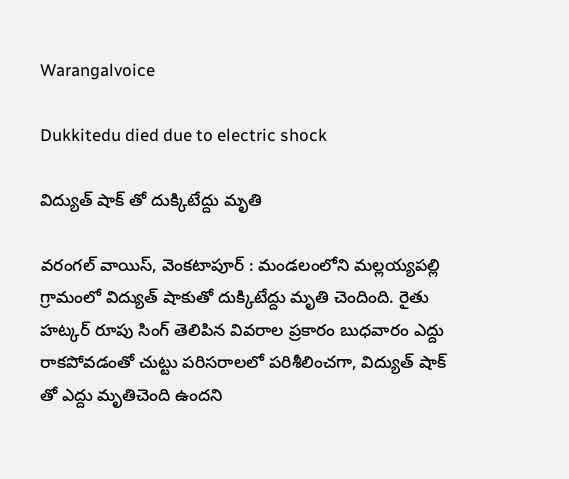Warangalvoice

Dukkitedu died due to electric shock

విద్యుత్ షాక్ తో దుక్కిటేద్దు మృతి

వరంగల్ వాయిస్, వెంకటాపూర్ : మండలంలోని మల్లయ్యపల్లి గ్రామంలో విద్యుత్ షాకుతో దుక్కిటేద్దు మృతి చెందింది. రైతు హట్కర్ రూపు సింగ్ తెలిపిన వివరాల ప్రకారం బుధవారం ఎద్దు రాకపోవడంతో చుట్టు పరిసరాలలో పరిశీలించగా, విద్యుత్ షాక్ తో ఎద్దు మృతిచెంది ఉందని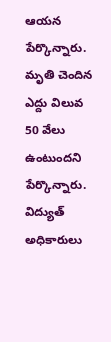ఆయన పేర్కొన్నారు. మృతి చెందిన ఎద్దు విలువ 50 వేలు ఉంటుందని పేర్కొన్నారు. విద్యుత్ అధికారులు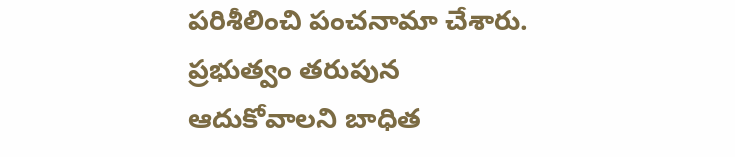పరిశీలించి పంచనామా చేశారు. ప్రభుత్వం తరుపున ఆదుకోవాలని బాధిత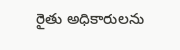రైతు అధికారులను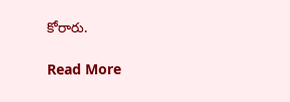కోరారు.

Read More